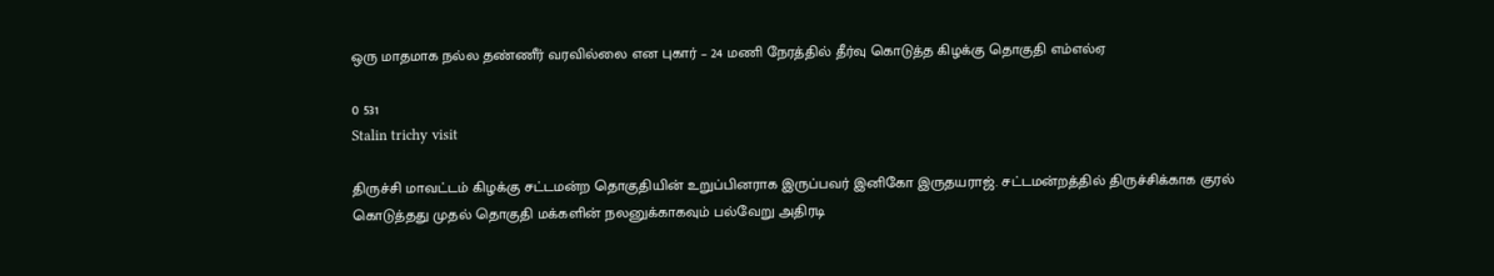ஒரு மாதமாக நல்ல தண்ணீர் வரவில்லை என புகார் – 24 மணி நேரத்தில் தீர்வு கொடுத்த கிழக்கு தொகுதி எம்எல்ஏ

0 531
Stalin trichy visit

திருச்சி மாவட்டம் கிழக்கு சட்டமன்ற தொகுதியின் உறுப்பினராக இருப்பவர் இனிகோ இருதயராஜ். சட்டமன்றத்தில் திருச்சிக்காக குரல் கொடுத்தது முதல் தொகுதி மக்களின் நலனுக்காகவும் பல்வேறு அதிரடி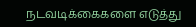நடவடிக்கைகளை எடுத்து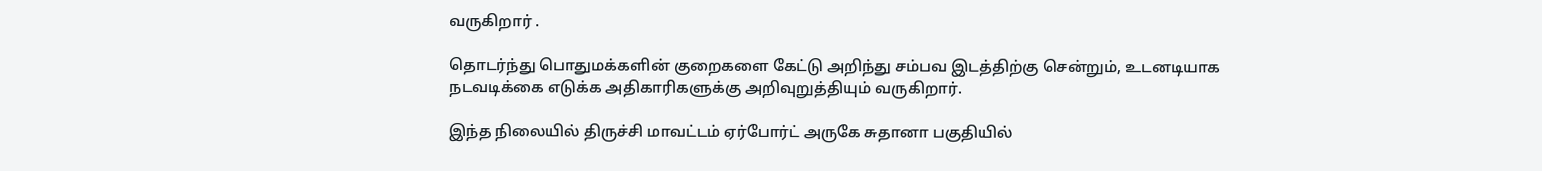வருகிறார் .

தொடர்ந்து பொதுமக்களின் குறைகளை கேட்டு அறிந்து சம்பவ இடத்திற்கு சென்றும், உடனடியாக நடவடிக்கை எடுக்க அதிகாரிகளுக்கு அறிவுறுத்தியும் வருகிறார்.

இந்த நிலையில் திருச்சி மாவட்டம் ஏர்போர்ட் அருகே சுதானா பகுதியில்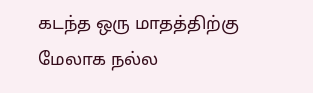கடந்த ஒரு மாதத்திற்கு மேலாக நல்ல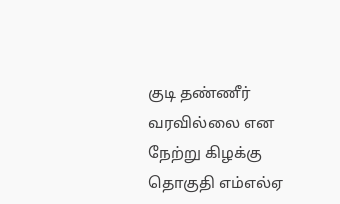குடி தண்ணீர் வரவில்லை என நேற்று கிழக்கு தொகுதி எம்எல்ஏ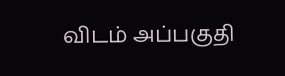விடம் அப்பகுதி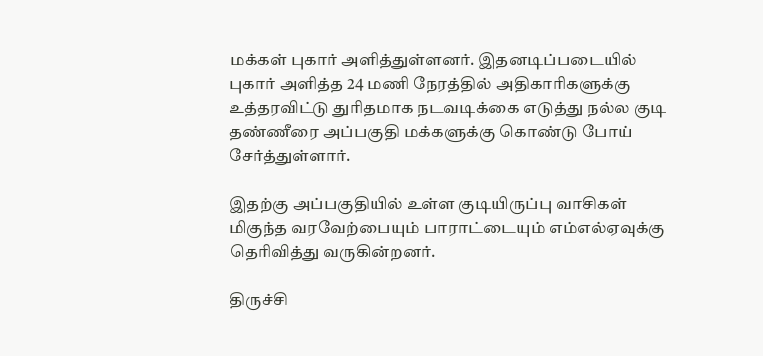மக்கள் புகார் அளித்துள்ளனர். இதனடிப்படையில் புகார் அளித்த 24 மணி நேரத்தில் அதிகாரிகளுக்கு உத்தரவிட்டு துரிதமாக நடவடிக்கை எடுத்து நல்ல குடி தண்ணீரை அப்பகுதி மக்களுக்கு கொண்டு போய் சேர்த்துள்ளார்.

இதற்கு அப்பகுதியில் உள்ள குடியிருப்பு வாசிகள் மிகுந்த வரவேற்பையும் பாராட்டையும் எம்எல்ஏவுக்கு தெரிவித்து வருகின்றனர்.

திருச்சி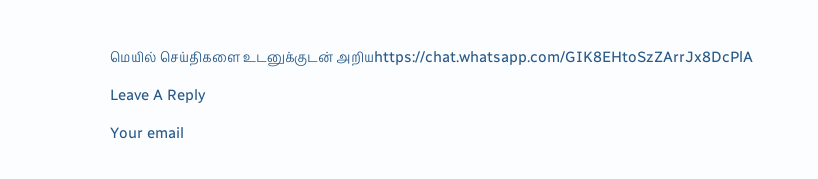மெயில் செய்திகளை உடனுக்குடன் அறியhttps://chat.whatsapp.com/GIK8EHtoSzZArrJx8DcPlA

Leave A Reply

Your email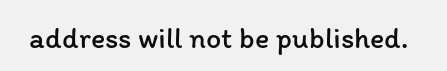address will not be published.